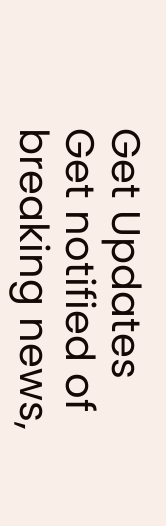Get Updates
Get notified of breaking news,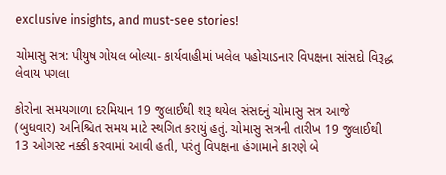exclusive insights, and must-see stories!

ચોમાસુ સત્ર: પીયુષ ગોયલ બોલ્યા- કાર્યવાહીમાં ખલેલ પહોચાડનાર વિપક્ષના સાંસદો વિરૂદ્ધ લેવાય પગલા

કોરોના સમયગાળા દરમિયાન 19 જુલાઈથી શરૂ થયેલ સંસદનું ચોમાસુ સત્ર આજે (બુધવાર) અનિશ્ચિત સમય માટે સ્થગિત કરાયું હતું. ચોમાસુ સત્રની તારીખ 19 જુલાઈથી 13 ઓગસ્ટ નક્કી કરવામાં આવી હતી, પરંતુ વિપક્ષના હંગામાને કારણે બે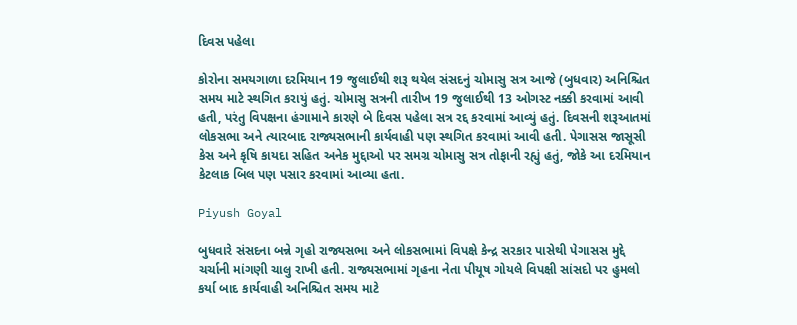દિવસ પહેલા

કોરોના સમયગાળા દરમિયાન 19 જુલાઈથી શરૂ થયેલ સંસદનું ચોમાસુ સત્ર આજે (બુધવાર) અનિશ્ચિત સમય માટે સ્થગિત કરાયું હતું. ચોમાસુ સત્રની તારીખ 19 જુલાઈથી 13 ઓગસ્ટ નક્કી કરવામાં આવી હતી, પરંતુ વિપક્ષના હંગામાને કારણે બે દિવસ પહેલા સત્ર રદ્દ કરવામાં આવ્યું હતું. દિવસની શરૂઆતમાં લોકસભા અને ત્યારબાદ રાજ્યસભાની કાર્યવાહી પણ સ્થગિત કરવામાં આવી હતી. પેગાસસ જાસૂસી કેસ અને કૃષિ કાયદા સહિત અનેક મુદ્દાઓ પર સમગ્ર ચોમાસુ સત્ર તોફાની રહ્યું હતું, જોકે આ દરમિયાન કેટલાક બિલ પણ પસાર કરવામાં આવ્યા હતા.

Piyush Goyal

બુધવારે સંસદના બન્ને ગૃહો રાજ્યસભા અને લોકસભામાં વિપક્ષે કેન્દ્ર સરકાર પાસેથી પેગાસસ મુદ્દે ચર્ચાની માંગણી ચાલુ રાખી હતી. રાજ્યસભામાં ગૃહના નેતા પીયૂષ ગોયલે વિપક્ષી સાંસદો પર હુમલો કર્યા બાદ કાર્યવાહી અનિશ્ચિત સમય માટે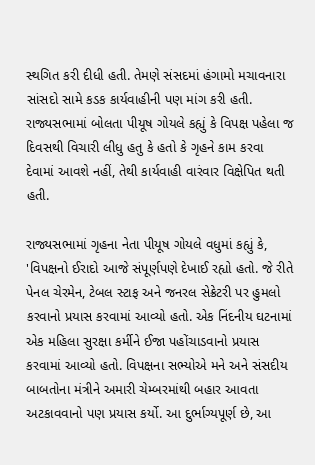સ્થગિત કરી દીધી હતી. તેમણે સંસદમાં હંગામો મચાવનારા સાંસદો સામે કડક કાર્યવાહીની પણ માંગ કરી હતી. રાજ્યસભામાં બોલતા પીયૂષ ગોયલે કહ્યું કે વિપક્ષ પહેલા જ દિવસથી વિચારી લીધુ હતુ કે હતો કે ગૃહને કામ કરવા દેવામાં આવશે નહીં, તેથી કાર્યવાહી વારંવાર વિક્ષેપિત થતી હતી.

રાજ્યસભામાં ગૃહના નેતા પીયૂષ ગોયલે વધુમાં કહ્યું કે, 'વિપક્ષનો ઈરાદો આજે સંપૂર્ણપણે દેખાઈ રહ્યો હતો. જે રીતે પેનલ ચેરમેન, ટેબલ સ્ટાફ અને જનરલ સેક્રેટરી પર હુમલો કરવાનો પ્રયાસ કરવામાં આવ્યો હતો. એક નિંદનીય ઘટનામાં એક મહિલા સુરક્ષા કર્મીને ઈજા પહોંચાડવાનો પ્રયાસ કરવામાં આવ્યો હતો. વિપક્ષના સભ્યોએ મને અને સંસદીય બાબતોના મંત્રીને અમારી ચેમ્બરમાંથી બહાર આવતા અટકાવવાનો પણ પ્રયાસ કર્યો. આ દુર્ભાગ્યપૂર્ણ છે, આ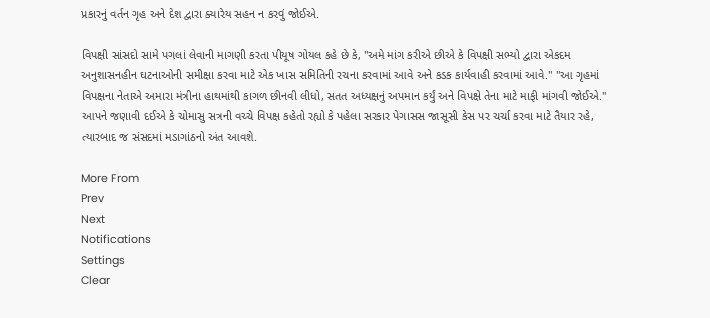પ્રકારનું વર્તન ગૃહ અને દેશ દ્વારા ક્યારેય સહન ન કરવું જોઈએ.

વિપક્ષી સાંસદો સામે પગલાં લેવાની માગણી કરતા પીયૂષ ગોયલ કહે છે કે, "અમે માંગ કરીએ છીએ કે વિપક્ષી સભ્યો દ્વારા એકદમ અનુશાસનહીન ઘટનાઓની સમીક્ષા કરવા માટે એક ખાસ સમિતિની રચના કરવામાં આવે અને કડક કાર્યવાહી કરવામાં આવે." "આ ગૃહમાં વિપક્ષના નેતાએ અમારા મંત્રીના હાથમાંથી કાગળ છીનવી લીધો, સતત અધ્યક્ષનું અપમાન કર્યું અને વિપક્ષે તેના માટે માફી માંગવી જોઈએ." આપને જણાવી દઈએ કે ચોમાસુ સત્રની વચ્ચે વિપક્ષ કહેતો રહ્યો કે પહેલા સરકાર પેગાસસ જાસૂસી કેસ પર ચર્ચા કરવા માટે તૈયાર રહે, ત્યારબાદ જ સંસદમાં મડાગાંઠનો અંત આવશે.

More From
Prev
Next
Notifications
Settings
Clear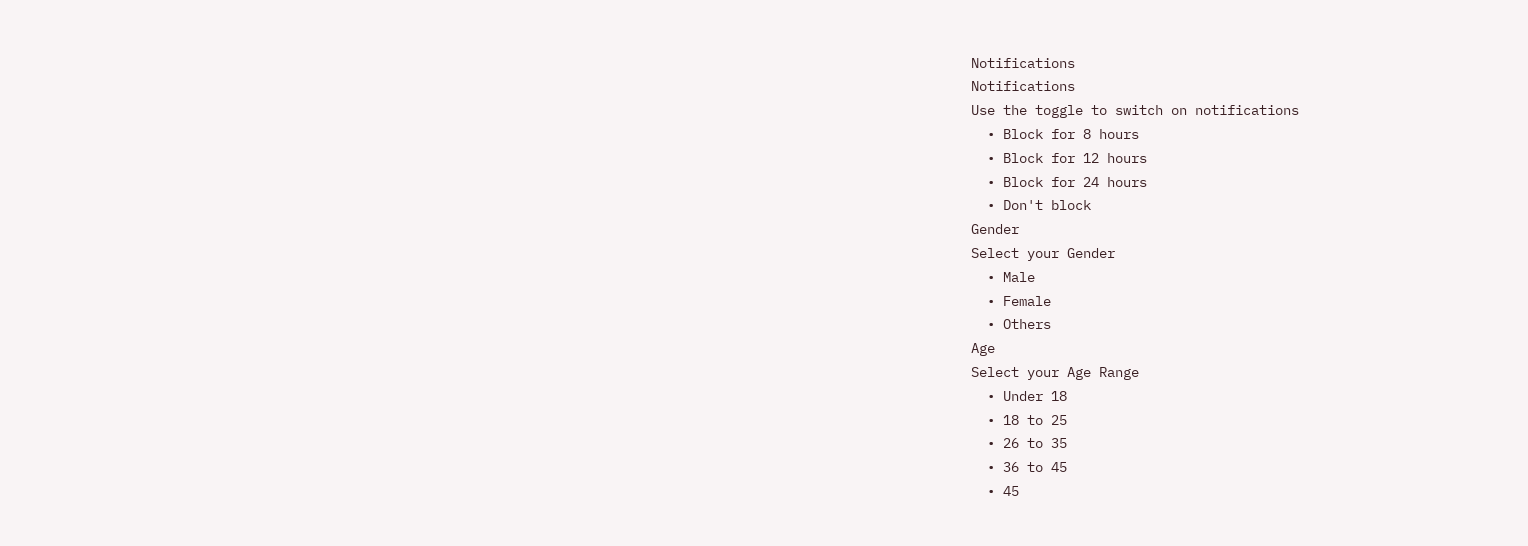Notifications
Notifications
Use the toggle to switch on notifications
  • Block for 8 hours
  • Block for 12 hours
  • Block for 24 hours
  • Don't block
Gender
Select your Gender
  • Male
  • Female
  • Others
Age
Select your Age Range
  • Under 18
  • 18 to 25
  • 26 to 35
  • 36 to 45
  • 45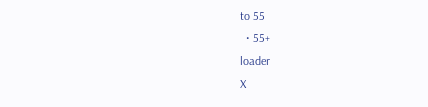to 55
  • 55+
loader
X